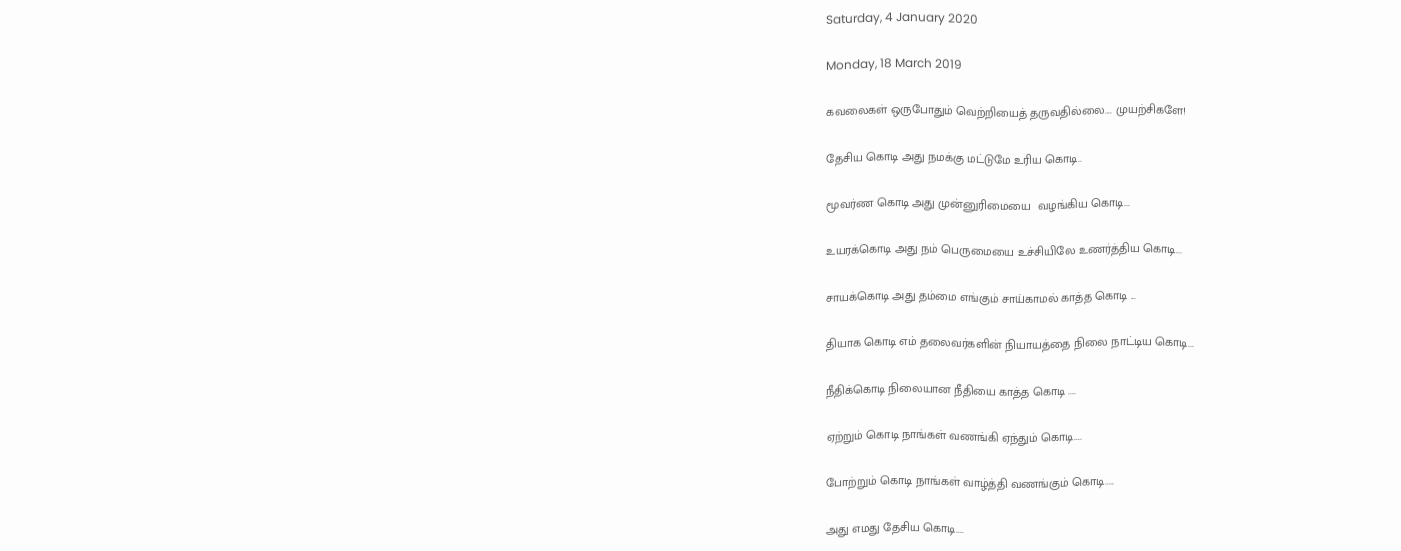Saturday, 4 January 2020

Monday, 18 March 2019

கவலைகள் ஒருபோதும் வெற்றியைத் தருவதில்லை.... முயற்சிகளே!

தேசிய கொடி அது நமக்கு மட்டுமே உரிய கொடி..

மூவர்ண கொடி அது முன்னுரிமையை  வழங்கிய கொடி...

உயரக்கொடி அது நம் பெருமையை உச்சியிலே உணர்த்திய கொடி...

சாயக்கொடி அது தம்மை எங்கும் சாய்காமல் காத்த கொடி ...

தியாக கொடி எம் தலைவர்களின் நியாயத்தை நிலை நாட்டிய கொடி...

நீதிக்கொடி நிலையான நீதியை காத்த கொடி ....

ஏற்றும் கொடி நாங்கள் வணங்கி ஏந்தும் கொடி....

போற்றும் கொடி நாங்கள் வாழ்த்தி வணங்கும் கொடி.....

அது எமது தேசிய கொடி....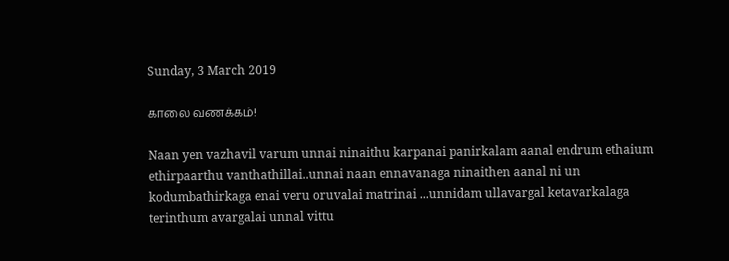Sunday, 3 March 2019

காலை வணக்கம்!

Naan yen vazhavil varum unnai ninaithu karpanai panirkalam aanal endrum ethaium ethirpaarthu vanthathillai..unnai naan ennavanaga ninaithen aanal ni un kodumbathirkaga enai veru oruvalai matrinai ...unnidam ullavargal ketavarkalaga terinthum avargalai unnal vittu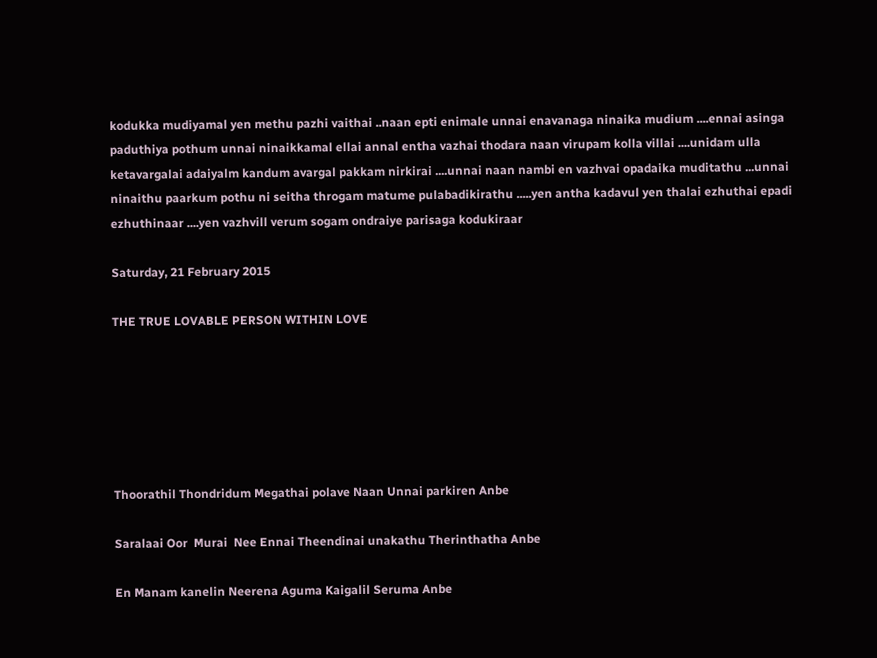kodukka mudiyamal yen methu pazhi vaithai ..naan epti enimale unnai enavanaga ninaika mudium ....ennai asinga paduthiya pothum unnai ninaikkamal ellai annal entha vazhai thodara naan virupam kolla villai ....unidam ulla ketavargalai adaiyalm kandum avargal pakkam nirkirai ....unnai naan nambi en vazhvai opadaika muditathu ...unnai ninaithu paarkum pothu ni seitha throgam matume pulabadikirathu .....yen antha kadavul yen thalai ezhuthai epadi ezhuthinaar ....yen vazhvill verum sogam ondraiye parisaga kodukiraar

Saturday, 21 February 2015

THE TRUE LOVABLE PERSON WITHIN LOVE






Thoorathil Thondridum Megathai polave Naan Unnai parkiren Anbe

Saralaai Oor  Murai  Nee Ennai Theendinai unakathu Therinthatha Anbe

En Manam kanelin Neerena Aguma Kaigalil Seruma Anbe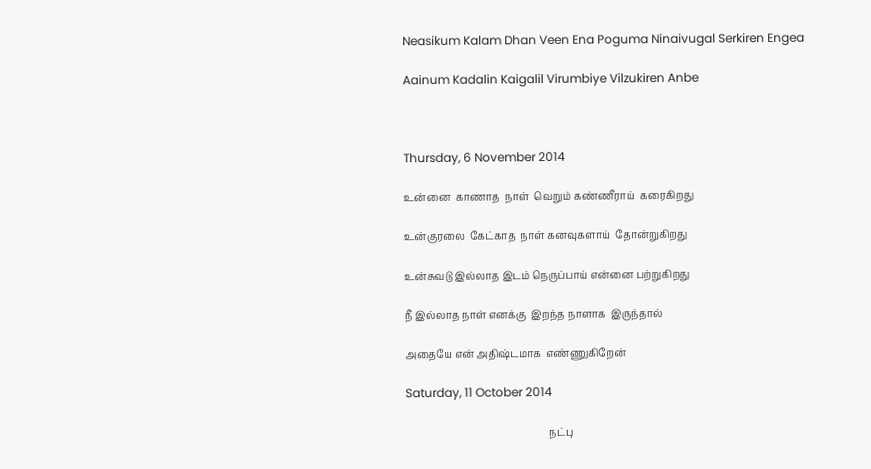Neasikum Kalam Dhan Veen Ena Poguma Ninaivugal Serkiren Engea

Aainum Kadalin Kaigalil Virumbiye Vilzukiren Anbe



Thursday, 6 November 2014

உன்னை  காணாத  நாள்  வெறும் கண்ணீராய்  கரைகிறது

உன்குரலை  கேட்காத  நாள் கனவுகளாய்  தோன்றுகிறது

உன்சுவடு இல்லாத இடம் நெருப்பாய் என்னை பற்றுகிறது

நீ இல்லாத நாள் எனக்கு  இறந்த நாளாக  இருந்தால்

அதையே என் அதிஷ்டமாக  எண்ணுகிறேன்

Saturday, 11 October 2014

                                                         நட்பு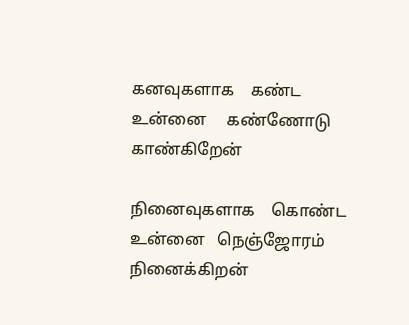கனவுகளாக    கண்ட     உன்னை     கண்ணோடு    காண்கிறேன்

நினைவுகளாக    கொண்ட   உன்னை   நெஞ்ஜோரம்     நினைக்கிறன்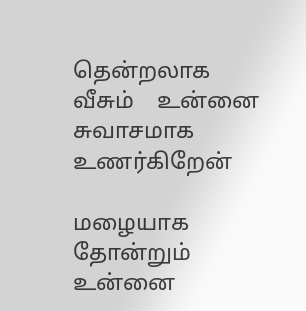தென்றலாக     வீசும்    உன்னை    சுவாசமாக    உணர்கிறேன்

மழையாக     தோன்றும்    உன்னை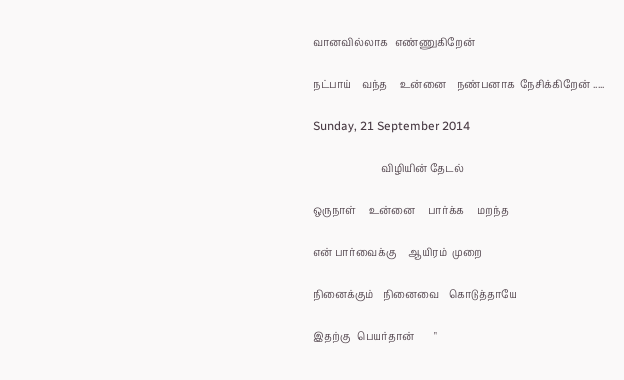வானவில்லாக   எண்ணுகிறேன்

நட்பாய்    வந்த     உன்னை    நண்பனாக  நேசிக்கிறேன் .....

Sunday, 21 September 2014

                           விழியின் தேடல்

ஒருநாள்     உன்னை     பார்க்க     மறந்த

என் பார்வைக்கு     ஆயிரம்  முறை

நினைக்கும்    நினைவை    கொடுத்தாயே

இதற்கு   பெயர்தான்        "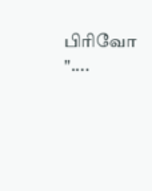பிரிவோ "....